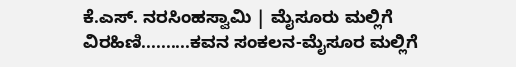ಕೆ.ಎಸ್. ನರಸಿಂಹಸ್ವಾಮಿ | ಮೈಸೂರು ಮಲ್ಲಿಗೆ
ವಿರಹಿಣಿ..........ಕವನ ಸಂಕಲನ-ಮೈಸೂರ ಮಲ್ಲಿಗೆ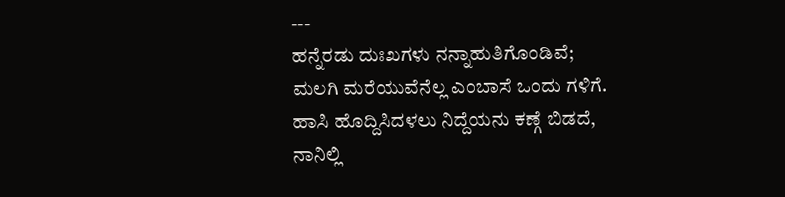---
ಹನ್ನೆರಡು ದುಃಖಗಳು ನನ್ನಾಹುತಿಗೊಂಡಿವೆ;
ಮಲಗಿ ಮರೆಯುವೆನೆಲ್ಲ ಎಂಬಾಸೆ ಒಂದು ಗಳಿಗೆ.
ಹಾಸಿ ಹೊದ್ದಿಸಿದಳಲು ನಿದ್ದೆಯನು ಕಣ್ಗೆ ಬಿಡದೆ,
ನಾನಿಲ್ಲಿ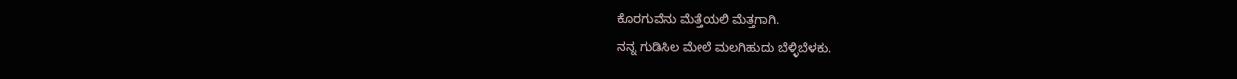ಕೊರಗುವೆನು ಮೆತ್ತೆಯಲಿ ಮೆತ್ತಗಾಗಿ.
ನನ್ನ ಗುಡಿಸಿಲ ಮೇಲೆ ಮಲಗಿಹುದು ಬೆಳ್ಳಿಬೆಳಕು.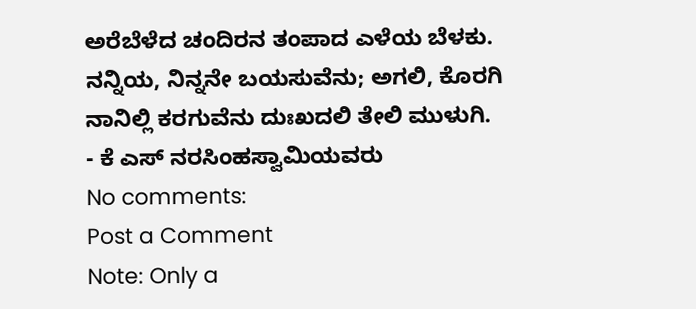ಅರೆಬೆಳೆದ ಚಂದಿರನ ತಂಪಾದ ಎಳೆಯ ಬೆಳಕು.
ನನ್ನಿಯ, ನಿನ್ನನೇ ಬಯಸುವೆನು; ಅಗಲಿ, ಕೊರಗಿ
ನಾನಿಲ್ಲಿ ಕರಗುವೆನು ದುಃಖದಲಿ ತೇಲಿ ಮುಳುಗಿ.
- ಕೆ ಎಸ್ ನರಸಿಂಹಸ್ವಾಮಿಯವರು
No comments:
Post a Comment
Note: Only a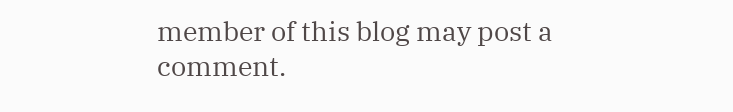member of this blog may post a comment.